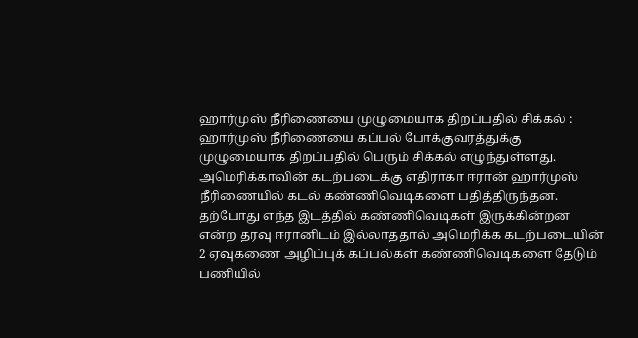ஹார்முஸ் நீரிணையை முழுமையாக திறப்பதில் சிக்கல் :
ஹார்முஸ் நீரிணையை கப்பல் போக்குவரத்துக்கு முழுமையாக திறப்பதில் பெரும் சிக்கல் எழுந்துள்ளது. அமெரிக்காவின் கடற்படைக்கு எதிராகா ஈரான் ஹார்முஸ் நீரிணையில் கடல் கண்ணிவெடிகளை பதித்திருந்தன.
தற்போது எந்த இடத்தில் கண்ணிவெடிகள் இருக்கின்றன என்ற தரவு ஈரானிடம் இல்லாததால் அமெரிக்க கடற்படையின் 2 ஏவுகணை அழிப்புக் கப்பல்கள் கண்ணிவெடிகளை தேடும் பணியில்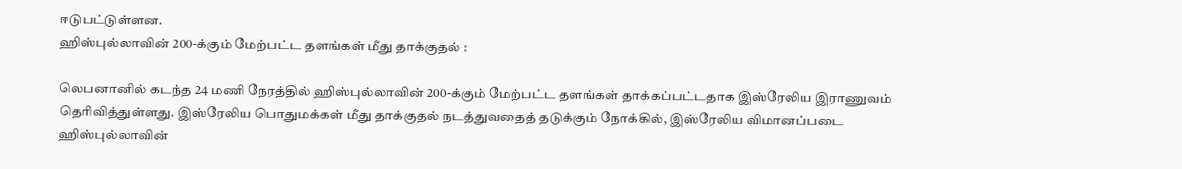ஈடுபட்டுள்ளன.
ஹிஸ்புல்லாவின் 200-க்கும் மேற்பட்ட தளங்கள் மீது தாக்குதல் :

லெபனானில் கடந்த 24 மணி நேரத்தில் ஹிஸ்புல்லாவின் 200-க்கும் மேற்பட்ட தளங்கள் தாக்கப்பட்டதாக இஸ்ரேலிய இராணுவம் தெரிவித்துள்ளது. இஸ்ரேலிய பொதுமக்கள் மீது தாக்குதல் நடத்துவதைத் தடுக்கும் நோக்கில், இஸ்ரேலிய விமானப்படை ஹிஸ்புல்லாவின்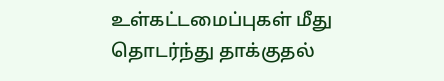உள்கட்டமைப்புகள் மீது தொடர்ந்து தாக்குதல்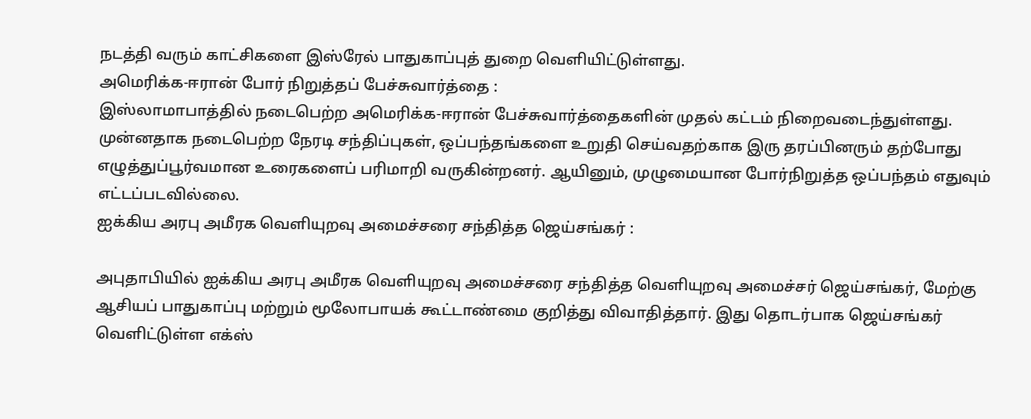நடத்தி வரும் காட்சிகளை இஸ்ரேல் பாதுகாப்புத் துறை வெளியிட்டுள்ளது.
அமெரிக்க-ஈரான் போர் நிறுத்தப் பேச்சுவார்த்தை :
இஸ்லாமாபாத்தில் நடைபெற்ற அமெரிக்க-ஈரான் பேச்சுவார்த்தைகளின் முதல் கட்டம் நிறைவடைந்துள்ளது. முன்னதாக நடைபெற்ற நேரடி சந்திப்புகள், ஒப்பந்தங்களை உறுதி செய்வதற்காக இரு தரப்பினரும் தற்போது எழுத்துப்பூர்வமான உரைகளைப் பரிமாறி வருகின்றனர். ஆயினும், முழுமையான போர்நிறுத்த ஒப்பந்தம் எதுவும் எட்டப்படவில்லை.
ஐக்கிய அரபு அமீரக வெளியுறவு அமைச்சரை சந்தித்த ஜெய்சங்கர் :

அபுதாபியில் ஐக்கிய அரபு அமீரக வெளியுறவு அமைச்சரை சந்தித்த வெளியுறவு அமைச்சர் ஜெய்சங்கர், மேற்கு ஆசியப் பாதுகாப்பு மற்றும் மூலோபாயக் கூட்டாண்மை குறித்து விவாதித்தார். இது தொடர்பாக ஜெய்சங்கர் வெளிட்டுள்ள எக்ஸ்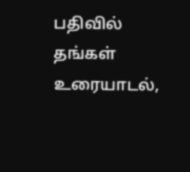பதிவில் தங்கள் உரையாடல்,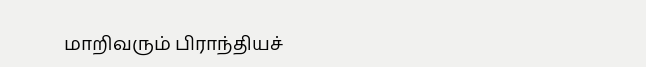மாறிவரும் பிராந்தியச்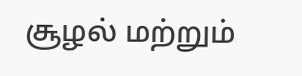சூழல் மற்றும்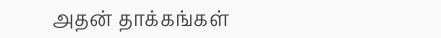அதன் தாக்கங்கள்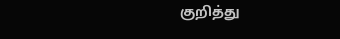குறித்து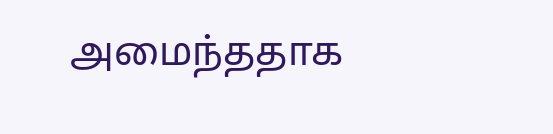அமைந்ததாக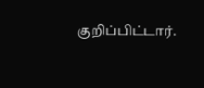குறிப்பிட்டார்.